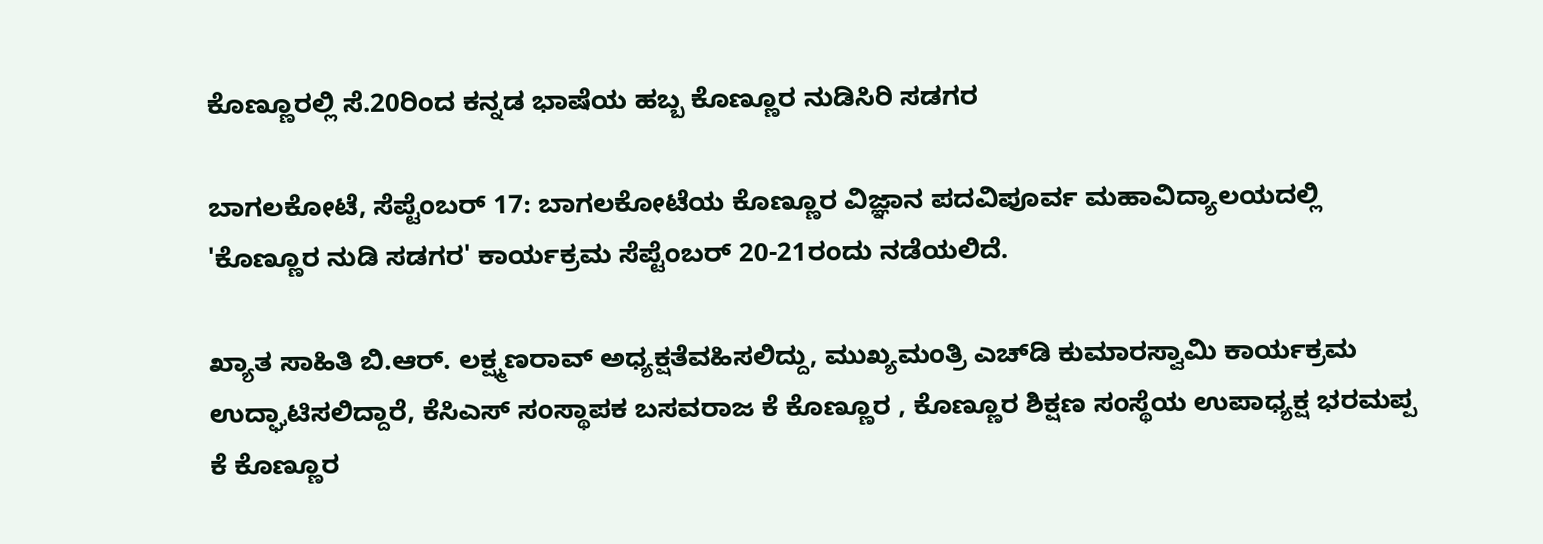ಕೊಣ್ಣೂರಲ್ಲಿ ಸೆ.20ರಿಂದ ಕನ್ನಡ ಭಾಷೆಯ ಹಬ್ಬ ಕೊಣ್ಣೂರ ನುಡಿಸಿರಿ ಸಡಗರ

ಬಾಗಲಕೋಟೆ, ಸೆಪ್ಟೆಂಬರ್ 17: ಬಾಗಲಕೋಟೆಯ ಕೊಣ್ಣೂರ ವಿಜ್ಞಾನ ಪದವಿಪೂರ್ವ ಮಹಾವಿದ್ಯಾಲಯದಲ್ಲಿ 'ಕೊಣ್ಣೂರ ನುಡಿ ಸಡಗರ' ಕಾರ್ಯಕ್ರಮ ಸೆಪ್ಟೆಂಬರ್ 20-21ರಂದು ನಡೆಯಲಿದೆ.

ಖ್ಯಾತ ಸಾಹಿತಿ ಬಿ.ಆರ್. ಲಕ್ಷ್ಮಣರಾವ್ ಅಧ್ಯಕ್ಷತೆವಹಿಸಲಿದ್ದು, ಮುಖ್ಯಮಂತ್ರಿ ಎಚ್‌ಡಿ ಕುಮಾರಸ್ವಾಮಿ ಕಾರ್ಯಕ್ರಮ ಉದ್ಘಾಟಿಸಲಿದ್ದಾರೆ, ಕೆಸಿಎಸ್ ಸಂಸ್ಥಾಪಕ ಬಸವರಾಜ ಕೆ ಕೊಣ್ಣೂರ , ಕೊಣ್ಣೂರ ಶಿಕ್ಷಣ ಸಂಸ್ಥೆಯ ಉಪಾಧ್ಯಕ್ಷ ಭರಮಪ್ಪ ಕೆ ಕೊಣ್ಣೂರ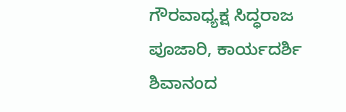ಗೌರವಾಧ್ಯಕ್ಷ ಸಿದ್ಧರಾಜ ಪೂಜಾರಿ, ಕಾರ್ಯದರ್ಶಿ ಶಿವಾನಂದ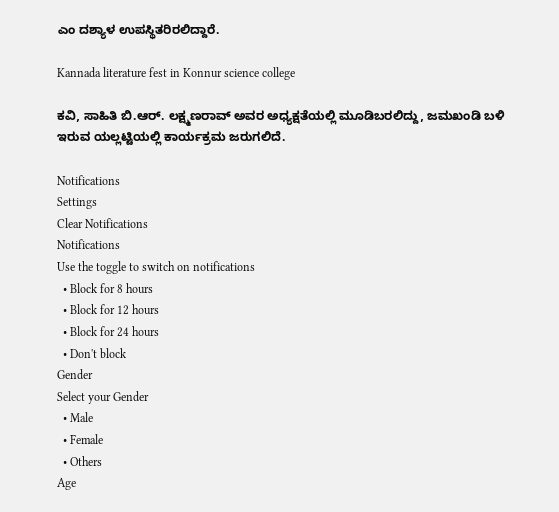ಎಂ ದಶ್ಯಾಳ ಉಪಸ್ಥಿತರಿರಲಿದ್ದಾರೆ.

Kannada literature fest in Konnur science college

ಕವಿ, ಸಾಹಿತಿ ಬಿ.ಆರ್. ಲಕ್ಷ್ಮಣರಾವ್ ಅವರ ಅಧ್ಯಕ್ಷತೆಯಲ್ಲಿ ಮೂಡಿಬರಲಿದ್ದು, ಜಮಖಂಡಿ ಬಳಿ ಇರುವ ಯಲ್ಲಟ್ಟಿಯಲ್ಲಿ ಕಾರ್ಯಕ್ರಮ ಜರುಗಲಿದೆ.

Notifications
Settings
Clear Notifications
Notifications
Use the toggle to switch on notifications
  • Block for 8 hours
  • Block for 12 hours
  • Block for 24 hours
  • Don't block
Gender
Select your Gender
  • Male
  • Female
  • Others
Age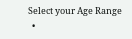Select your Age Range
  •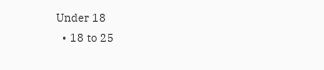Under 18
  • 18 to 25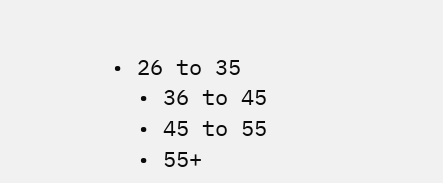• 26 to 35
  • 36 to 45
  • 45 to 55
  • 55+